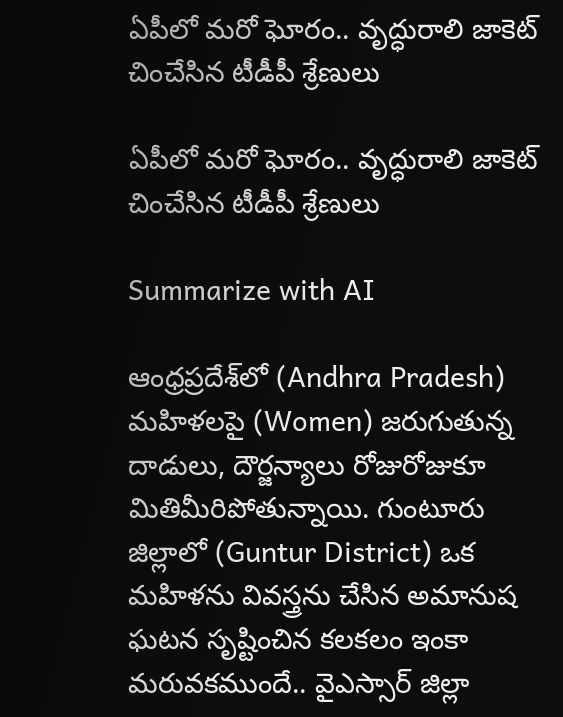ఏపీలో మరో ఘోరం.. వృద్ధురాలి జాకెట్ చించేసిన టీడీపీ శ్రేణులు

ఏపీలో మరో ఘోరం.. వృద్ధురాలి జాకెట్ చించేసిన టీడీపీ శ్రేణులు

Summarize with AI

ఆంధ్రప్రదేశ్‌లో (Andhra Pradesh) మహిళలపై (Women) జరుగుతున్న దాడులు, దౌర్జన్యాలు రోజురోజుకూ మితిమీరిపోతున్నాయి. గుంటూరు జిల్లాలో (Guntur District) ఒక మహిళను వివస్త్రను చేసిన అమానుష ఘటన సృష్టించిన కలకలం ఇంకా మరువకముందే.. వైఎస్సార్ జిల్లా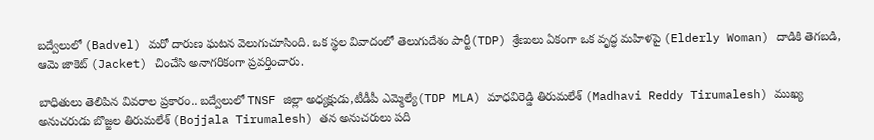బద్వేలులో (Badvel) మరో దారుణ ఘటన వెలుగుచూసింది. ఒక స్థల వివాదంలో తెలుగుదేశం పార్టీ(TDP) శ్రేణులు ఏకంగా ఒక వృద్ధ మహిళపై (Elderly Woman) దాడికి తెగబడి, ఆమె జాకెట్ (Jacket) చించేసి అనాగరికంగా ప్రవర్తించారు.

బాధితులు తెలిపిన వివరాల ప్రకారం.. బద్వేలులో TNSF జిల్లా అధ్యక్షుడు,టీడీపీ ఎమ్మెల్యే(TDP MLA) మాధవిరెడ్డి తిరుమలేశ్ (Madhavi Reddy Tirumalesh) ముఖ్య అనుచరుడు బొజ్జల తిరుమలేశ్ (Bojjala Tirumalesh) తన అనుచరులు పది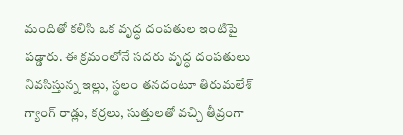మందితో కలిసి ఒక వృద్ధ దంపతుల ఇంటిపై పడ్డారు. ఈ క్రమంలోనే సదరు వృద్ధ దంపతులు నివసిస్తున్న ఇల్లు, స్థలం తనదంటూ తిరుమలేశ్ గ్యాంగ్ రాడ్లు, కర్రలు, సుత్తులతో వచ్చి తీవ్రంగా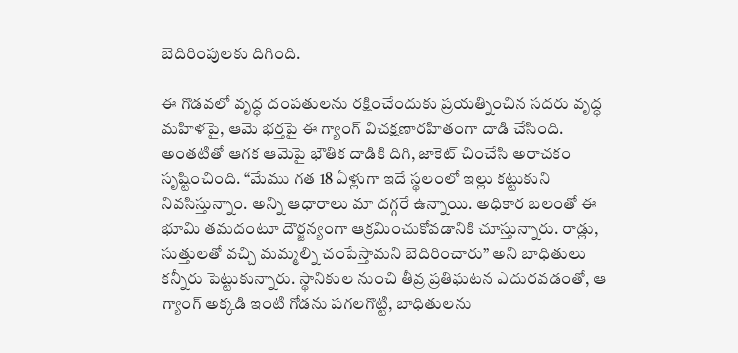బెదిరింపులకు దిగింది.

ఈ గొడవలో వృద్ధ దంపతులను రక్షించేందుకు ప్రయత్నించిన సదరు వృద్ధ మహిళపై, ఆమె భ‌ర్త‌పై ఈ గ్యాంగ్ విచక్షణారహితంగా దాడి చేసింది. అంతటితో ఆగక ఆమెపై భౌతిక దాడికి దిగి, జాకెట్ చించేసి అరాచ‌కం సృష్టించింది. “మేము గత 18 ఏళ్లుగా ఇదే స్థలంలో ఇల్లు కట్టుకుని నివసిస్తున్నాం. అన్ని ఆధారాలు మా దగ్గరే ఉన్నాయి. అధికార బలంతో ఈ భూమి తమదంటూ దౌర్జన్యంగా ఆక్రమించుకోవడానికి చూస్తున్నారు. రాడ్లు, సుత్తులతో వచ్చి మమ్మల్ని చంపేస్తామని బెదిరించారు” అని బాధితులు కన్నీరు పెట్టుకున్నారు. స్థానికుల నుంచి తీవ్ర ప్రతిఘటన ఎదురవడంతో, ఆ గ్యాంగ్ అక్కడి ఇంటి గోడను పగలగొట్టి, బాధితులను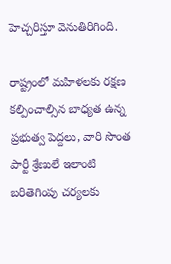హెచ్చరిస్తూ వెనుతిరిగింది.

రాష్ట్రంలో మహిళలకు రక్షణ కల్పించాల్సిన బాధ్యత ఉన్న ప్రభుత్వ పెద్దలు, వారి సొంత పార్టీ శ్రేణులే ఇలాంటి బరితెగింపు చర్యలకు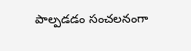పాల్పడడం సంచ‌ల‌నంగా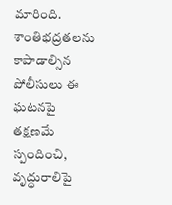మారింది. శాంతిభద్రతలను కాపాడాల్సిన పోలీసులు ఈ ఘటనపై తక్షణమే స్పందించి, వృద్ధురాలిపై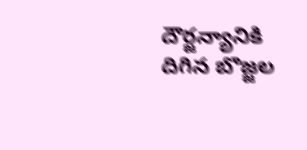దౌర్జన్యానికి దిగిన బొజ్జల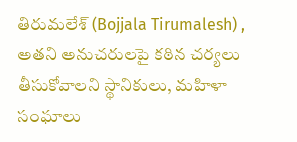తిరుమలేశ్ (Bojjala Tirumalesh) , అతని అనుచరులపై కఠిన చర్యలు తీసుకోవాలని స్థానికులు, మహిళా సంఘాలు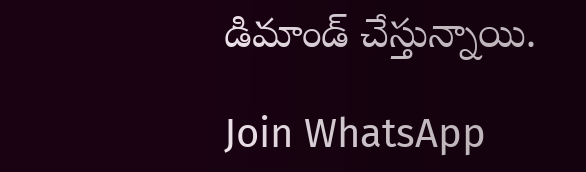డిమాండ్ చేస్తున్నాయి.

Join WhatsApp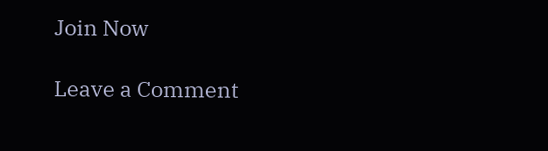Join Now

Leave a Comment